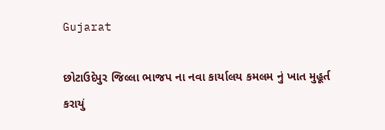Gujarat

છોટાઉદેપુર જિલ્લા ભાજપ ના નવા કાર્યાલય કમલમ નું ખાત મુહૂર્ત કરાયું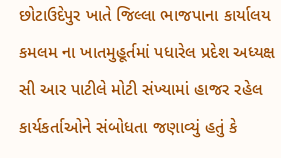છોટાઉદેપુર ખાતે જિલ્લા ભાજપાના કાર્યાલય  કમલમ ના ખાતમુહૂર્તમાં પધારેલ પ્રદેશ અધ્યક્ષ સી આર પાટીલે મોટી સંખ્યામાં હાજર રહેલ કાર્યકર્તાઓને સંબોધતા જણાવ્યું હતું કે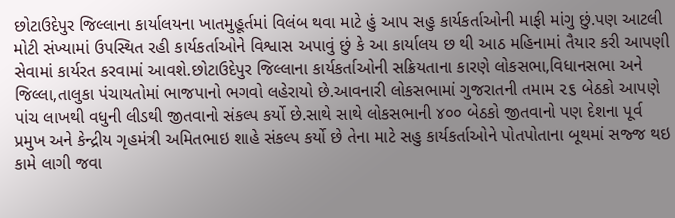છોટાઉદેપુર જિલ્લાના કાર્યાલયના ખાતમુહૂર્તમાં વિલંબ થવા માટે હું આપ સહુ કાર્યકર્તાઓની માફી માંગુ છું.પણ આટલી મોટી સંખ્યામાં ઉપસ્થિત રહી કાર્યકર્તાઓને વિશ્વાસ અપાવું છું કે આ કાર્યાલય છ થી આઠ મહિનામાં તૈયાર કરી આપણી સેવામાં કાર્યરત કરવામાં આવશે.છોટાઉદેપુર જિલ્લાના કાર્યકર્તાઓની સક્રિયતાના કારણે લોકસભા,વિધાનસભા અને જિલ્લા,તાલુકા પંચાયતોમાં ભાજપાનો ભગવો લહેરાયો છે.આવનારી લોકસભામાં ગુજરાતની તમામ ૨૬ બેઠકો આપણે પાંચ લાખથી વધુની લીડથી જીતવાનો સંકલ્પ કર્યો છે.સાથે સાથે લોકસભાની ૪૦૦ બેઠકો જીતવાનો પણ દેશના પૂર્વ પ્રમુખ અને કેન્દ્રીય ગૃહમંત્રી અમિતભાઇ શાહે સંકલ્પ કર્યો છે તેના માટે સહુ કાર્યકર્તાઓને પોતપોતાના બૂથમાં સજ્જ થઇ કામે લાગી જવા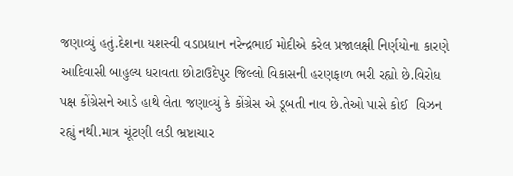જણાવ્યું હતું.દેશના યશસ્વી વડાપ્રધાન નરેન્દ્રભાઈ મોદીએ કરેલ પ્રજાલક્ષી નિર્ણયોના કારણે આદિવાસી બાહુલ્ય ધરાવતા છોટાઉદેપુર જિલ્લો વિકાસની હરણફાળ ભરી રહ્યો છે.વિરોધ પક્ષ કોંગ્રેસને આડે હાથે લેતા જણાવ્યું કે કોંગ્રેસ એ ડૂબતી નાવ છે.તેઓ પાસે કોઈ  વિઝન રહ્યું નથી.માત્ર ચૂંટણી લડી ભ્રષ્ટાચાર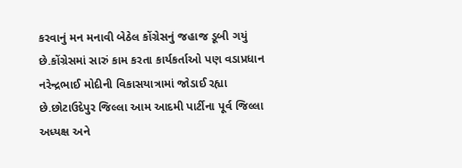કરવાનું મન મનાવી બેઠેલ કોંગ્રેસનું જહાજ ડૂબી ગયું છે.કોંગ્રેસમાં સારું કામ કરતા કાર્યકર્તાઓ પણ વડાપ્રધાન નરેન્દ્રભાઈ મોદીની વિકાસયાત્રામાં જોડાઈ રહ્યા છે.છોટાઉદેપુર જિલ્લા આમ આદમી પાર્ટીના પૂર્વ જિલ્લા અધ્યક્ષ અને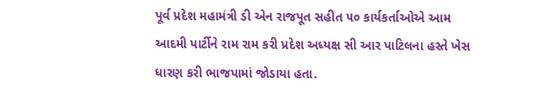પૂર્વ પ્રદેશ મહામંત્રી ડી એન રાજપૂત સહીત ૫૦ કાર્યકર્તાઓએ આમ આદમી પાર્ટીને રામ રામ કરી પ્રદેશ અધ્યક્ષ સી આર પાટિલના હસ્તે ખેસ ધારણ કરી ભાજપામાં જોડાયા હતા.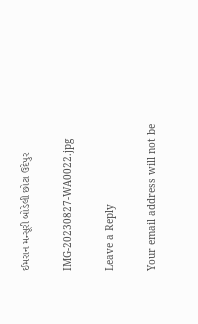ઈમરાન મન્સૂરી બોડેલી છોટા ઉદેપુર

IMG-20230827-WA0022.jpg

Leave a Reply

Your email address will not be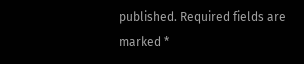published. Required fields are marked *